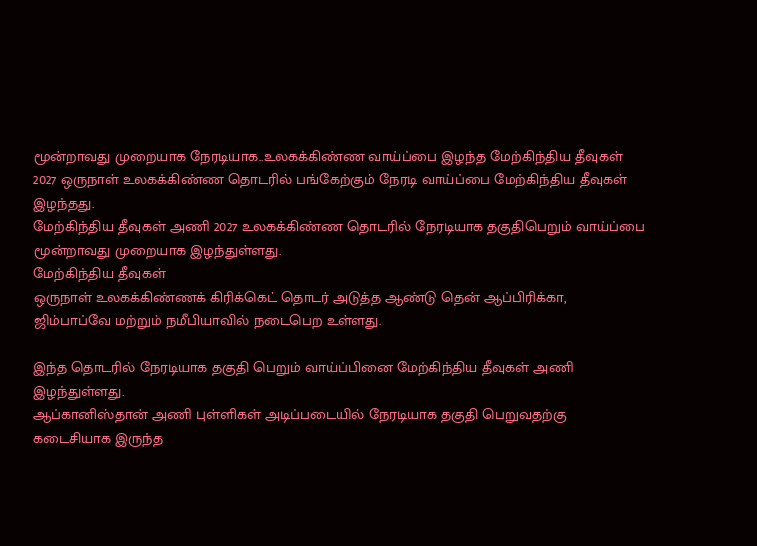மூன்றாவது முறையாக நேரடியாக..உலகக்கிண்ண வாய்ப்பை இழந்த மேற்கிந்திய தீவுகள்
2027 ஒருநாள் உலகக்கிண்ண தொடரில் பங்கேற்கும் நேரடி வாய்ப்பை மேற்கிந்திய தீவுகள் இழந்தது.
மேற்கிந்திய தீவுகள் அணி 2027 உலகக்கிண்ண தொடரில் நேரடியாக தகுதிபெறும் வாய்ப்பை மூன்றாவது முறையாக இழந்துள்ளது.
மேற்கிந்திய தீவுகள்
ஒருநாள் உலகக்கிண்ணக் கிரிக்கெட் தொடர் அடுத்த ஆண்டு தென் ஆப்பிரிக்கா, ஜிம்பாப்வே மற்றும் நமீபியாவில் நடைபெற உள்ளது.

இந்த தொடரில் நேரடியாக தகுதி பெறும் வாய்ப்பினை மேற்கிந்திய தீவுகள் அணி இழந்துள்ளது.
ஆப்கானிஸ்தான் அணி புள்ளிகள் அடிப்படையில் நேரடியாக தகுதி பெறுவதற்கு கடைசியாக இருந்த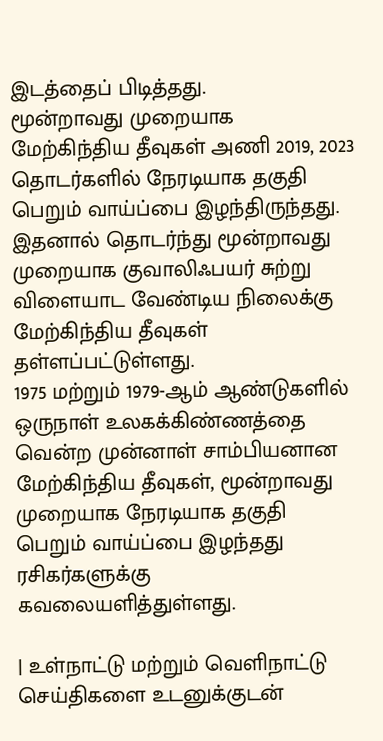இடத்தைப் பிடித்தது.
மூன்றாவது முறையாக
மேற்கிந்திய தீவுகள் அணி 2019, 2023 தொடர்களில் நேரடியாக தகுதி பெறும் வாய்ப்பை இழந்திருந்தது.
இதனால் தொடர்ந்து மூன்றாவது முறையாக குவாலிஃபயர் சுற்று விளையாட வேண்டிய நிலைக்கு மேற்கிந்திய தீவுகள் தள்ளப்பட்டுள்ளது.
1975 மற்றும் 1979-ஆம் ஆண்டுகளில் ஒருநாள் உலகக்கிண்ணத்தை வென்ற முன்னாள் சாம்பியனான மேற்கிந்திய தீவுகள், மூன்றாவது முறையாக நேரடியாக தகுதி பெறும் வாய்ப்பை இழந்தது ரசிகர்களுக்கு கவலையளித்துள்ளது.

| உள்நாட்டு மற்றும் வெளிநாட்டு செய்திகளை உடனுக்குடன்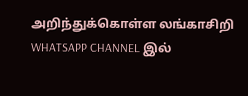அறிந்துக்கொள்ள லங்காசிறி WHATSAPP CHANNEL இல்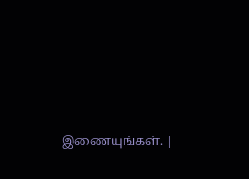இணையுங்கள். |